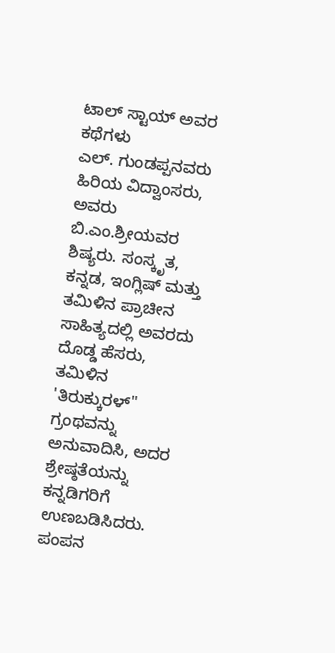ಟಾಲ್ ಸ್ಟಾಯ್ ಅವರ ಕಥೆಗಳು
ಎಲ್. ಗುಂಡಪ್ಪನವರು ಹಿರಿಯ ವಿದ್ವಾಂಸರು, ಅವರು ಬಿ.ಎಂ.ಶ್ರೀಯವರ ಶಿಷ್ಯರು. ಸಂಸ್ಕೃತ, ಕನ್ನಡ, ಇಂಗ್ಲಿಷ್ ಮತ್ತು ತಮಿಳಿನ ಪ್ರಾಚೀನ ಸಾಹಿತ್ಯದಲ್ಲಿ ಅವರದು ದೊಡ್ಡ ಹೆಸರು, ತಮಿಳಿನ 'ತಿರುಕ್ಕುರಳ್" ಗ್ರಂಥವನ್ನು ಅನುವಾದಿಸಿ, ಅದರ ಶ್ರೇಷ್ಠತೆಯನ್ನು ಕನ್ನಡಿಗರಿಗೆ ಉಣಬಡಿಸಿದರು. ಪಂಪನ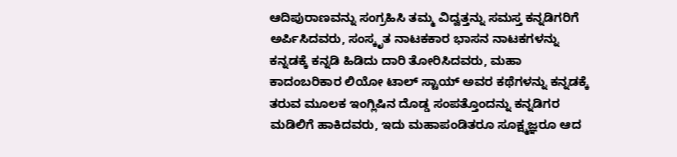ಆದಿಪುರಾಣವನ್ನು ಸಂಗ್ರಹಿಸಿ ತಮ್ಮ ವಿದ್ವತ್ತನ್ನು ಸಮಸ್ತ ಕನ್ನಡಿಗರಿಗೆ ಅರ್ಪಿಸಿದವರು, ಸಂಸ್ಕೃತ ನಾಟಕಕಾರ ಭಾಸನ ನಾಟಕಗಳನ್ನು ಕನ್ನಡಕ್ಕೆ ಕನ್ನಡಿ ಹಿಡಿದು ದಾರಿ ತೋರಿಸಿದವರು, ಮಹಾ ಕಾದಂಬರಿಕಾರ ಲಿಯೋ ಟಾಲ್ ಸ್ಟಾಯ್ ಅವರ ಕಥೆಗಳನ್ನು ಕನ್ನಡಕ್ಕೆ ತರುವ ಮೂಲಕ ಇಂಗ್ಲಿಷಿನ ದೊಡ್ಡ ಸಂಪತ್ತೊಂದನ್ನು ಕನ್ನಡಿಗರ ಮಡಿಲಿಗೆ ಹಾಕಿದವರು, ಇದು ಮಹಾಪಂಡಿತರೂ ಸೂಕ್ಷ್ಮಜ್ಞರೂ ಆದ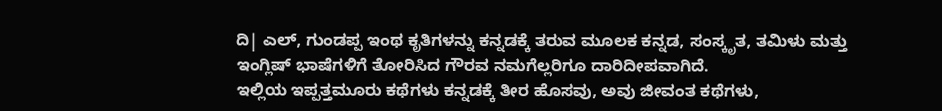ದಿ| ಎಲ್, ಗುಂಡಪ್ಪ ಇಂಥ ಕೃತಿಗಳನ್ನು ಕನ್ನಡಕ್ಕೆ ತರುವ ಮೂಲಕ ಕನ್ನಡ, ಸಂಸ್ಕೃತ, ತಮಿಳು ಮತ್ತು ಇಂಗ್ಲಿಷ್ ಭಾಷೆಗಳಿಗೆ ತೋರಿಸಿದ ಗೌರವ ನಮಗೆಲ್ಲರಿಗೂ ದಾರಿದೀಪವಾಗಿದೆ.
ಇಲ್ಲಿಯ ಇಪ್ಪತ್ತಮೂರು ಕಥೆಗಳು ಕನ್ನಡಕ್ಕೆ ತೀರ ಹೊಸವು, ಅವು ಜೀವಂತ ಕಥೆಗಳು,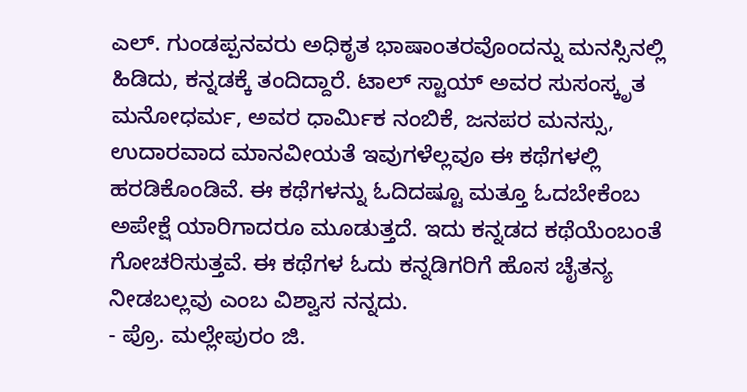ಎಲ್. ಗುಂಡಪ್ಪನವರು ಅಧಿಕೃತ ಭಾಷಾಂತರವೊಂದನ್ನು ಮನಸ್ಸಿನಲ್ಲಿ ಹಿಡಿದು, ಕನ್ನಡಕ್ಕೆ ತಂದಿದ್ದಾರೆ. ಟಾಲ್ ಸ್ಟಾಯ್ ಅವರ ಸುಸಂಸ್ಕೃತ ಮನೋಧರ್ಮ, ಅವರ ಧಾರ್ಮಿಕ ನಂಬಿಕೆ, ಜನಪರ ಮನಸ್ಸು, ಉದಾರವಾದ ಮಾನವೀಯತೆ ಇವುಗಳೆಲ್ಲವೂ ಈ ಕಥೆಗಳಲ್ಲಿ ಹರಡಿಕೊಂಡಿವೆ. ಈ ಕಥೆಗಳನ್ನು ಓದಿದಷ್ಟೂ ಮತ್ತೂ ಓದಬೇಕೆಂಬ ಅಪೇಕ್ಷೆ ಯಾರಿಗಾದರೂ ಮೂಡುತ್ತದೆ. ಇದು ಕನ್ನಡದ ಕಥೆಯೆಂಬಂತೆ ಗೋಚರಿಸುತ್ತವೆ. ಈ ಕಥೆಗಳ ಓದು ಕನ್ನಡಿಗರಿಗೆ ಹೊಸ ಚೈತನ್ಯ ನೀಡಬಲ್ಲವು ಎಂಬ ವಿಶ್ವಾಸ ನನ್ನದು.
- ಪ್ರೊ. ಮಲ್ಲೇಪುರಂ ಜಿ.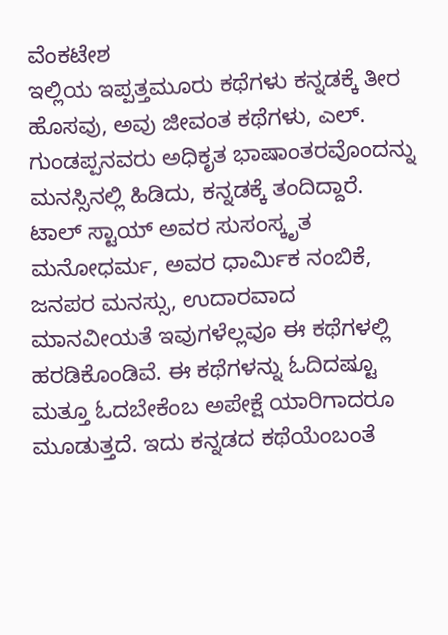ವೆಂಕಟೇಶ
ಇಲ್ಲಿಯ ಇಪ್ಪತ್ತಮೂರು ಕಥೆಗಳು ಕನ್ನಡಕ್ಕೆ ತೀರ ಹೊಸವು, ಅವು ಜೀವಂತ ಕಥೆಗಳು, ಎಲ್. ಗುಂಡಪ್ಪನವರು ಅಧಿಕೃತ ಭಾಷಾಂತರವೊಂದನ್ನು ಮನಸ್ಸಿನಲ್ಲಿ ಹಿಡಿದು, ಕನ್ನಡಕ್ಕೆ ತಂದಿದ್ದಾರೆ. ಟಾಲ್ ಸ್ಟಾಯ್ ಅವರ ಸುಸಂಸ್ಕೃತ ಮನೋಧರ್ಮ, ಅವರ ಧಾರ್ಮಿಕ ನಂಬಿಕೆ, ಜನಪರ ಮನಸ್ಸು, ಉದಾರವಾದ ಮಾನವೀಯತೆ ಇವುಗಳೆಲ್ಲವೂ ಈ ಕಥೆಗಳಲ್ಲಿ ಹರಡಿಕೊಂಡಿವೆ. ಈ ಕಥೆಗಳನ್ನು ಓದಿದಷ್ಟೂ ಮತ್ತೂ ಓದಬೇಕೆಂಬ ಅಪೇಕ್ಷೆ ಯಾರಿಗಾದರೂ ಮೂಡುತ್ತದೆ. ಇದು ಕನ್ನಡದ ಕಥೆಯೆಂಬಂತೆ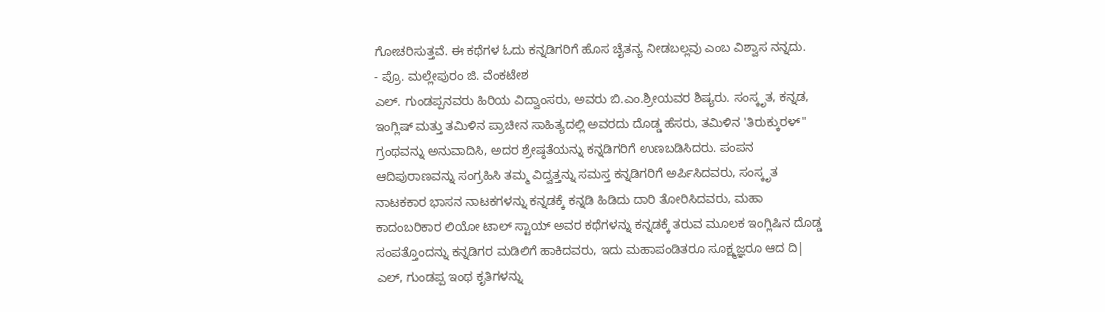ಗೋಚರಿಸುತ್ತವೆ. ಈ ಕಥೆಗಳ ಓದು ಕನ್ನಡಿಗರಿಗೆ ಹೊಸ ಚೈತನ್ಯ ನೀಡಬಲ್ಲವು ಎಂಬ ವಿಶ್ವಾಸ ನನ್ನದು.
- ಪ್ರೊ. ಮಲ್ಲೇಪುರಂ ಜಿ. ವೆಂಕಟೇಶ
ಎಲ್. ಗುಂಡಪ್ಪನವರು ಹಿರಿಯ ವಿದ್ವಾಂಸರು, ಅವರು ಬಿ.ಎಂ.ಶ್ರೀಯವರ ಶಿಷ್ಯರು. ಸಂಸ್ಕೃತ, ಕನ್ನಡ, ಇಂಗ್ಲಿಷ್ ಮತ್ತು ತಮಿಳಿನ ಪ್ರಾಚೀನ ಸಾಹಿತ್ಯದಲ್ಲಿ ಅವರದು ದೊಡ್ಡ ಹೆಸರು, ತಮಿಳಿನ 'ತಿರುಕ್ಕುರಳ್" ಗ್ರಂಥವನ್ನು ಅನುವಾದಿಸಿ, ಅದರ ಶ್ರೇಷ್ಠತೆಯನ್ನು ಕನ್ನಡಿಗರಿಗೆ ಉಣಬಡಿಸಿದರು. ಪಂಪನ ಆದಿಪುರಾಣವನ್ನು ಸಂಗ್ರಹಿಸಿ ತಮ್ಮ ವಿದ್ವತ್ತನ್ನು ಸಮಸ್ತ ಕನ್ನಡಿಗರಿಗೆ ಅರ್ಪಿಸಿದವರು, ಸಂಸ್ಕೃತ ನಾಟಕಕಾರ ಭಾಸನ ನಾಟಕಗಳನ್ನು ಕನ್ನಡಕ್ಕೆ ಕನ್ನಡಿ ಹಿಡಿದು ದಾರಿ ತೋರಿಸಿದವರು, ಮಹಾ ಕಾದಂಬರಿಕಾರ ಲಿಯೋ ಟಾಲ್ ಸ್ಟಾಯ್ ಅವರ ಕಥೆಗಳನ್ನು ಕನ್ನಡಕ್ಕೆ ತರುವ ಮೂಲಕ ಇಂಗ್ಲಿಷಿನ ದೊಡ್ಡ ಸಂಪತ್ತೊಂದನ್ನು ಕನ್ನಡಿಗರ ಮಡಿಲಿಗೆ ಹಾಕಿದವರು, ಇದು ಮಹಾಪಂಡಿತರೂ ಸೂಕ್ಷ್ಮಜ್ಞರೂ ಆದ ದಿ| ಎಲ್, ಗುಂಡಪ್ಪ ಇಂಥ ಕೃತಿಗಳನ್ನು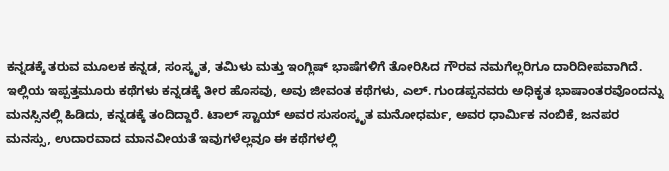ಕನ್ನಡಕ್ಕೆ ತರುವ ಮೂಲಕ ಕನ್ನಡ, ಸಂಸ್ಕೃತ, ತಮಿಳು ಮತ್ತು ಇಂಗ್ಲಿಷ್ ಭಾಷೆಗಳಿಗೆ ತೋರಿಸಿದ ಗೌರವ ನಮಗೆಲ್ಲರಿಗೂ ದಾರಿದೀಪವಾಗಿದೆ.
ಇಲ್ಲಿಯ ಇಪ್ಪತ್ತಮೂರು ಕಥೆಗಳು ಕನ್ನಡಕ್ಕೆ ತೀರ ಹೊಸವು, ಅವು ಜೀವಂತ ಕಥೆಗಳು, ಎಲ್. ಗುಂಡಪ್ಪನವರು ಅಧಿಕೃತ ಭಾಷಾಂತರವೊಂದನ್ನು ಮನಸ್ಸಿನಲ್ಲಿ ಹಿಡಿದು, ಕನ್ನಡಕ್ಕೆ ತಂದಿದ್ದಾರೆ. ಟಾಲ್ ಸ್ಟಾಯ್ ಅವರ ಸುಸಂಸ್ಕೃತ ಮನೋಧರ್ಮ, ಅವರ ಧಾರ್ಮಿಕ ನಂಬಿಕೆ, ಜನಪರ ಮನಸ್ಸು, ಉದಾರವಾದ ಮಾನವೀಯತೆ ಇವುಗಳೆಲ್ಲವೂ ಈ ಕಥೆಗಳಲ್ಲಿ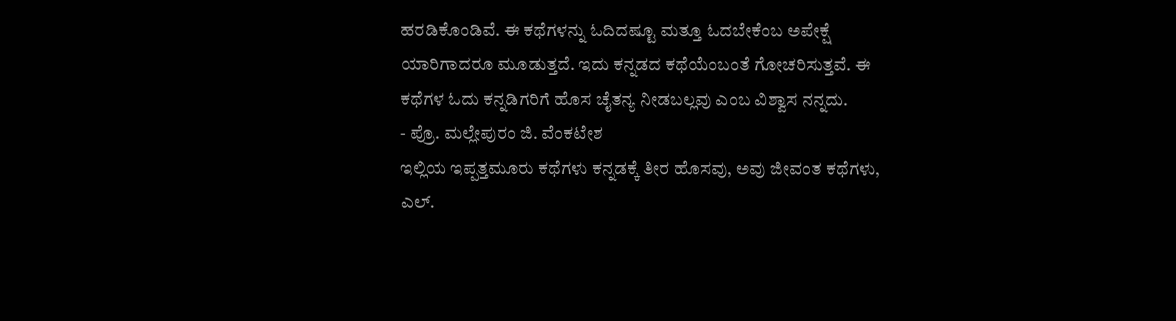ಹರಡಿಕೊಂಡಿವೆ. ಈ ಕಥೆಗಳನ್ನು ಓದಿದಷ್ಟೂ ಮತ್ತೂ ಓದಬೇಕೆಂಬ ಅಪೇಕ್ಷೆ ಯಾರಿಗಾದರೂ ಮೂಡುತ್ತದೆ. ಇದು ಕನ್ನಡದ ಕಥೆಯೆಂಬಂತೆ ಗೋಚರಿಸುತ್ತವೆ. ಈ ಕಥೆಗಳ ಓದು ಕನ್ನಡಿಗರಿಗೆ ಹೊಸ ಚೈತನ್ಯ ನೀಡಬಲ್ಲವು ಎಂಬ ವಿಶ್ವಾಸ ನನ್ನದು.
- ಪ್ರೊ. ಮಲ್ಲೇಪುರಂ ಜಿ. ವೆಂಕಟೇಶ
ಇಲ್ಲಿಯ ಇಪ್ಪತ್ತಮೂರು ಕಥೆಗಳು ಕನ್ನಡಕ್ಕೆ ತೀರ ಹೊಸವು, ಅವು ಜೀವಂತ ಕಥೆಗಳು, ಎಲ್.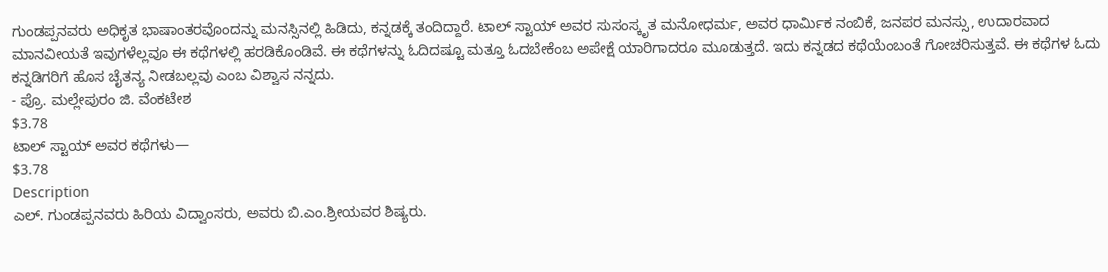ಗುಂಡಪ್ಪನವರು ಅಧಿಕೃತ ಭಾಷಾಂತರವೊಂದನ್ನು ಮನಸ್ಸಿನಲ್ಲಿ ಹಿಡಿದು, ಕನ್ನಡಕ್ಕೆ ತಂದಿದ್ದಾರೆ. ಟಾಲ್ ಸ್ಟಾಯ್ ಅವರ ಸುಸಂಸ್ಕೃತ ಮನೋಧರ್ಮ, ಅವರ ಧಾರ್ಮಿಕ ನಂಬಿಕೆ, ಜನಪರ ಮನಸ್ಸು, ಉದಾರವಾದ ಮಾನವೀಯತೆ ಇವುಗಳೆಲ್ಲವೂ ಈ ಕಥೆಗಳಲ್ಲಿ ಹರಡಿಕೊಂಡಿವೆ. ಈ ಕಥೆಗಳನ್ನು ಓದಿದಷ್ಟೂ ಮತ್ತೂ ಓದಬೇಕೆಂಬ ಅಪೇಕ್ಷೆ ಯಾರಿಗಾದರೂ ಮೂಡುತ್ತದೆ. ಇದು ಕನ್ನಡದ ಕಥೆಯೆಂಬಂತೆ ಗೋಚರಿಸುತ್ತವೆ. ಈ ಕಥೆಗಳ ಓದು ಕನ್ನಡಿಗರಿಗೆ ಹೊಸ ಚೈತನ್ಯ ನೀಡಬಲ್ಲವು ಎಂಬ ವಿಶ್ವಾಸ ನನ್ನದು.
- ಪ್ರೊ. ಮಲ್ಲೇಪುರಂ ಜಿ. ವೆಂಕಟೇಶ
$3.78
ಟಾಲ್ ಸ್ಟಾಯ್ ಅವರ ಕಥೆಗಳು—
$3.78
Description
ಎಲ್. ಗುಂಡಪ್ಪನವರು ಹಿರಿಯ ವಿದ್ವಾಂಸರು, ಅವರು ಬಿ.ಎಂ.ಶ್ರೀಯವರ ಶಿಷ್ಯರು.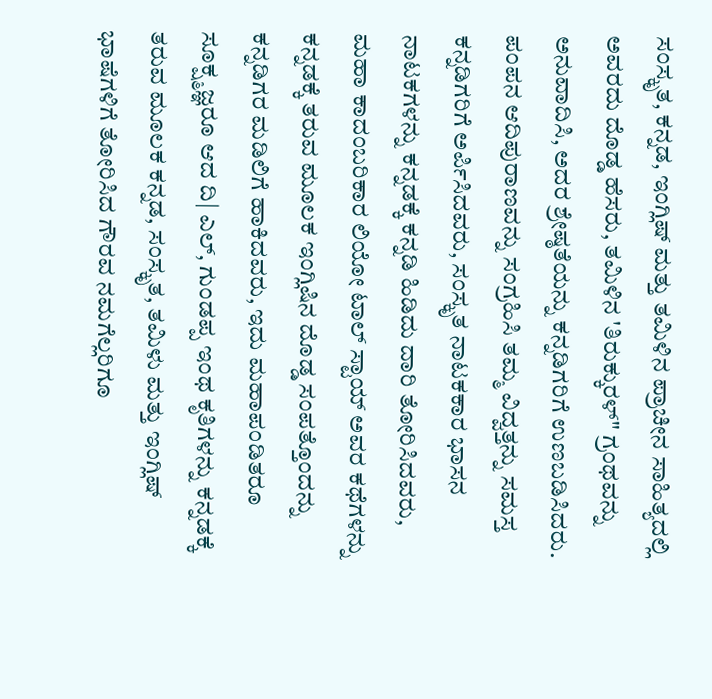ಸಂಸ್ಕೃತ, ಕನ್ನಡ, ಇಂಗ್ಲಿಷ್ ಮತ್ತು ತಮಿಳಿನ ಪ್ರಾಚೀನ ಸಾಹಿತ್ಯದಲ್ಲಿ ಅವರದು ದೊಡ್ಡ ಹೆಸರು, ತಮಿಳಿನ 'ತಿರುಕ್ಕುರಳ್" ಗ್ರಂಥವನ್ನು ಅನುವಾದಿಸಿ, ಅದರ ಶ್ರೇಷ್ಠತೆಯನ್ನು ಕನ್ನಡಿಗರಿಗೆ ಉಣಬಡಿಸಿದರು. ಪಂಪನ ಆದಿಪುರಾಣವನ್ನು ಸಂಗ್ರಹಿಸಿ ತಮ್ಮ ವಿದ್ವತ್ತನ್ನು ಸಮಸ್ತ ಕನ್ನಡಿಗರಿಗೆ ಅರ್ಪಿಸಿದವರು, ಸಂಸ್ಕೃತ ನಾಟಕಕಾರ ಭಾಸನ ನಾಟಕಗಳನ್ನು ಕನ್ನಡಕ್ಕೆ ಕನ್ನಡಿ ಹಿಡಿದು ದಾರಿ ತೋರಿಸಿದವರು, ಮಹಾ ಕಾದಂಬರಿಕಾರ ಲಿಯೋ ಟಾಲ್ ಸ್ಟಾಯ್ ಅವರ ಕಥೆಗಳನ್ನು ಕನ್ನಡಕ್ಕೆ ತರುವ ಮೂಲಕ ಇಂಗ್ಲಿಷಿನ ದೊಡ್ಡ ಸಂಪತ್ತೊಂದನ್ನು ಕನ್ನಡಿಗರ ಮಡಿಲಿಗೆ ಹಾಕಿದವರು, ಇದು ಮಹಾಪಂಡಿತರೂ ಸೂಕ್ಷ್ಮಜ್ಞರೂ ಆದ ದಿ| ಎಲ್, ಗುಂಡಪ್ಪ ಇಂಥ ಕೃತಿಗಳನ್ನು ಕನ್ನಡಕ್ಕೆ ತರುವ ಮೂಲಕ ಕನ್ನಡ, ಸಂಸ್ಕೃತ, ತಮಿಳು ಮತ್ತು ಇಂಗ್ಲಿಷ್ ಭಾಷೆಗಳಿಗೆ ತೋರಿಸಿದ ಗೌರವ ನಮಗೆಲ್ಲರಿಗೂ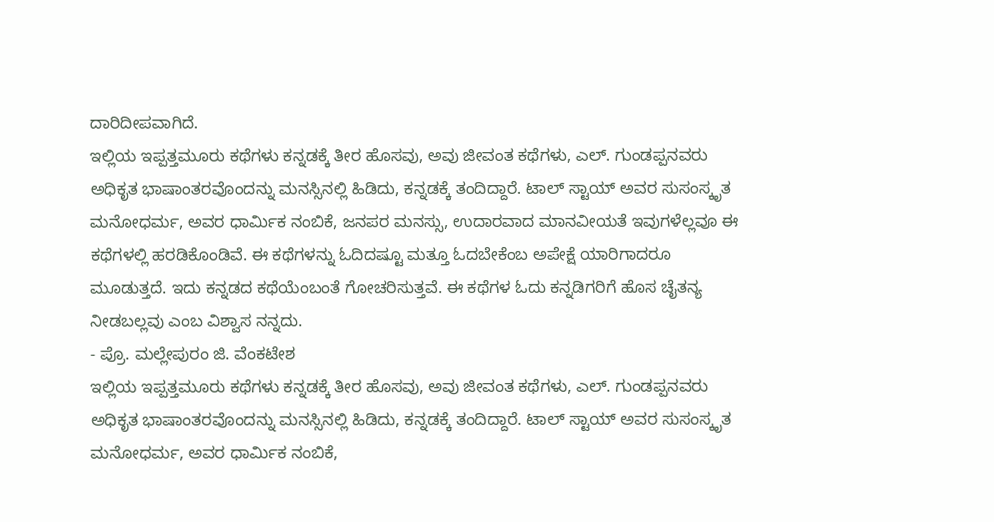ದಾರಿದೀಪವಾಗಿದೆ.
ಇಲ್ಲಿಯ ಇಪ್ಪತ್ತಮೂರು ಕಥೆಗಳು ಕನ್ನಡಕ್ಕೆ ತೀರ ಹೊಸವು, ಅವು ಜೀವಂತ ಕಥೆಗಳು, ಎಲ್. ಗುಂಡಪ್ಪನವರು ಅಧಿಕೃತ ಭಾಷಾಂತರವೊಂದನ್ನು ಮನಸ್ಸಿನಲ್ಲಿ ಹಿಡಿದು, ಕನ್ನಡಕ್ಕೆ ತಂದಿದ್ದಾರೆ. ಟಾಲ್ ಸ್ಟಾಯ್ ಅವರ ಸುಸಂಸ್ಕೃತ ಮನೋಧರ್ಮ, ಅವರ ಧಾರ್ಮಿಕ ನಂಬಿಕೆ, ಜನಪರ ಮನಸ್ಸು, ಉದಾರವಾದ ಮಾನವೀಯತೆ ಇವುಗಳೆಲ್ಲವೂ ಈ ಕಥೆಗಳಲ್ಲಿ ಹರಡಿಕೊಂಡಿವೆ. ಈ ಕಥೆಗಳನ್ನು ಓದಿದಷ್ಟೂ ಮತ್ತೂ ಓದಬೇಕೆಂಬ ಅಪೇಕ್ಷೆ ಯಾರಿಗಾದರೂ ಮೂಡುತ್ತದೆ. ಇದು ಕನ್ನಡದ ಕಥೆಯೆಂಬಂತೆ ಗೋಚರಿಸುತ್ತವೆ. ಈ ಕಥೆಗಳ ಓದು ಕನ್ನಡಿಗರಿಗೆ ಹೊಸ ಚೈತನ್ಯ ನೀಡಬಲ್ಲವು ಎಂಬ ವಿಶ್ವಾಸ ನನ್ನದು.
- ಪ್ರೊ. ಮಲ್ಲೇಪುರಂ ಜಿ. ವೆಂಕಟೇಶ
ಇಲ್ಲಿಯ ಇಪ್ಪತ್ತಮೂರು ಕಥೆಗಳು ಕನ್ನಡಕ್ಕೆ ತೀರ ಹೊಸವು, ಅವು ಜೀವಂತ ಕಥೆಗಳು, ಎಲ್. ಗುಂಡಪ್ಪನವರು ಅಧಿಕೃತ ಭಾಷಾಂತರವೊಂದನ್ನು ಮನಸ್ಸಿನಲ್ಲಿ ಹಿಡಿದು, ಕನ್ನಡಕ್ಕೆ ತಂದಿದ್ದಾರೆ. ಟಾಲ್ ಸ್ಟಾಯ್ ಅವರ ಸುಸಂಸ್ಕೃತ ಮನೋಧರ್ಮ, ಅವರ ಧಾರ್ಮಿಕ ನಂಬಿಕೆ,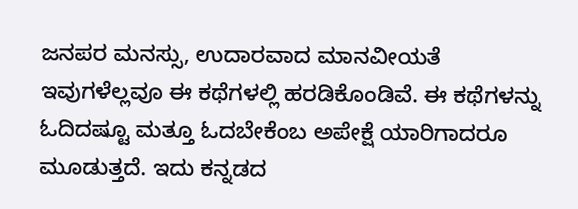ಜನಪರ ಮನಸ್ಸು, ಉದಾರವಾದ ಮಾನವೀಯತೆ ಇವುಗಳೆಲ್ಲವೂ ಈ ಕಥೆಗಳಲ್ಲಿ ಹರಡಿಕೊಂಡಿವೆ. ಈ ಕಥೆಗಳನ್ನು ಓದಿದಷ್ಟೂ ಮತ್ತೂ ಓದಬೇಕೆಂಬ ಅಪೇಕ್ಷೆ ಯಾರಿಗಾದರೂ ಮೂಡುತ್ತದೆ. ಇದು ಕನ್ನಡದ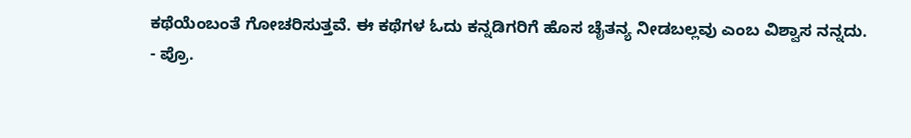ಕಥೆಯೆಂಬಂತೆ ಗೋಚರಿಸುತ್ತವೆ. ಈ ಕಥೆಗಳ ಓದು ಕನ್ನಡಿಗರಿಗೆ ಹೊಸ ಚೈತನ್ಯ ನೀಡಬಲ್ಲವು ಎಂಬ ವಿಶ್ವಾಸ ನನ್ನದು.
- ಪ್ರೊ.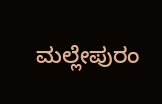ಮಲ್ಲೇಪುರಂ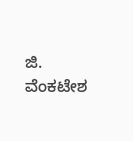ಜಿ. ವೆಂಕಟೇಶ